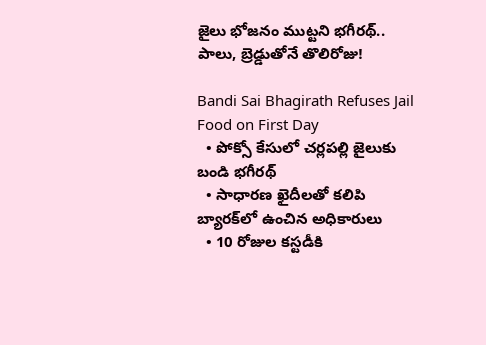జైలు భోజనం ముట్టని భగీరథ్.. పాలు, బ్రెడ్డుతోనే తొలిరోజు!

Bandi Sai Bhagirath Refuses Jail Food on First Day
  • పోక్సో కేసులో చర్లపల్లి జైలుకు బండి భగీరథ్
  • సాధారణ ఖైదీలతో కలిపి బ్యారక్‌లో ఉంచిన అధికారులు
  • 10 రోజుల కస్టడీకి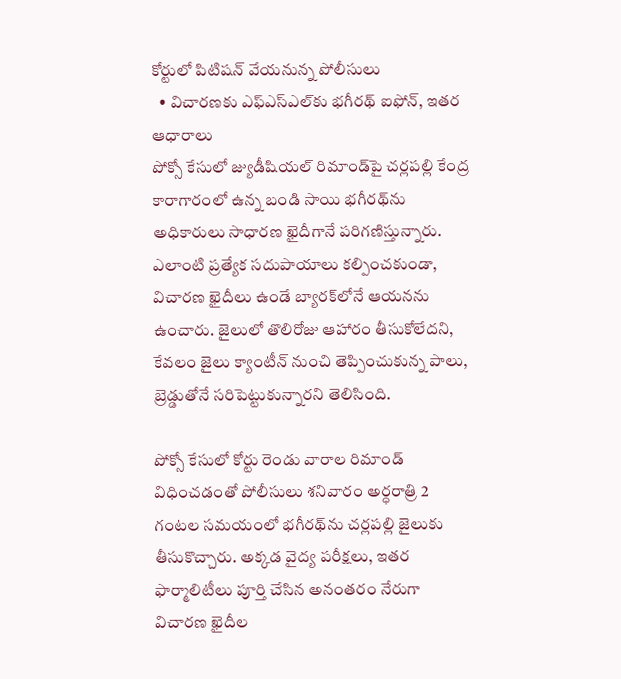కోర్టులో పిటిషన్ వేయనున్న పోలీసులు
  • విచారణకు ఎఫ్‌ఎస్‌ఎల్‌కు భగీరథ్ ఐఫోన్, ఇతర ఆధారాలు
పోక్సో కేసులో జ్యుడీషియల్ రిమాండ్‌పై చర్లపల్లి కేంద్ర కారాగారంలో ఉన్న బండి సాయి భగీరథ్‌ను అధికారులు సాధారణ ఖైదీగానే పరిగణిస్తున్నారు. ఎలాంటి ప్రత్యేక సదుపాయాలు కల్పించకుండా, విచారణ ఖైదీలు ఉండే బ్యారక్‌లోనే ఆయనను ఉంచారు. జైలులో తొలిరోజు ఆహారం తీసుకోలేదని, కేవలం జైలు క్యాంటీన్ నుంచి తెప్పించుకున్న పాలు, బ్రెడ్డుతోనే సరిపెట్టుకున్నారని తెలిసింది.

పోక్సో కేసులో కోర్టు రెండు వారాల రిమాండ్ విధించడంతో పోలీసులు శనివారం అర్ధరాత్రి 2 గంటల సమయంలో భగీరథ్‌ను చర్లపల్లి జైలుకు తీసుకొచ్చారు. అక్కడ వైద్య పరీక్షలు, ఇతర ఫార్మాలిటీలు పూర్తి చేసిన అనంతరం నేరుగా విచారణ ఖైదీల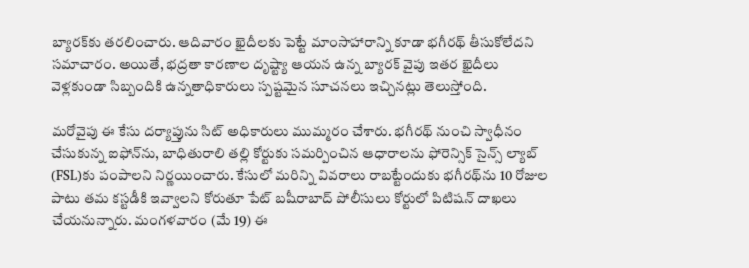బ్యారక్‌కు తరలించారు. ఆదివారం ఖైదీలకు పెట్టే మాంసాహారాన్ని కూడా భగీరథ్ తీసుకోలేదని సమాచారం. అయితే, భద్రతా కారణాల దృష్ట్యా ఆయన ఉన్న బ్యారక్‌ వైపు ఇతర ఖైదీలు వెళ్లకుండా సిబ్బందికి ఉన్నతాధికారులు స్పష్టమైన సూచనలు ఇచ్చినట్లు తెలుస్తోంది.

మరోవైపు ఈ కేసు దర్యాప్తును సిట్ అధికారులు ముమ్మరం చేశారు. భగీరథ్ నుంచి స్వాధీనం చేసుకున్న ఐఫోన్‌ను, బాధితురాలి తల్లి కోర్టుకు సమర్పించిన ఆధారాలను ఫోరెన్సిక్ సైన్స్ ల్యాబ్ (FSL)కు పంపాలని నిర్ణయించారు. కేసులో మరిన్ని వివరాలు రాబట్టేందుకు భగీరథ్‌ను 10 రోజుల పాటు తమ కస్టడీకి ఇవ్వాలని కోరుతూ పేట్‌ బషీరాబాద్ పోలీసులు కోర్టులో పిటిషన్ దాఖలు చేయనున్నారు. మంగళవారం (మే 19) ఈ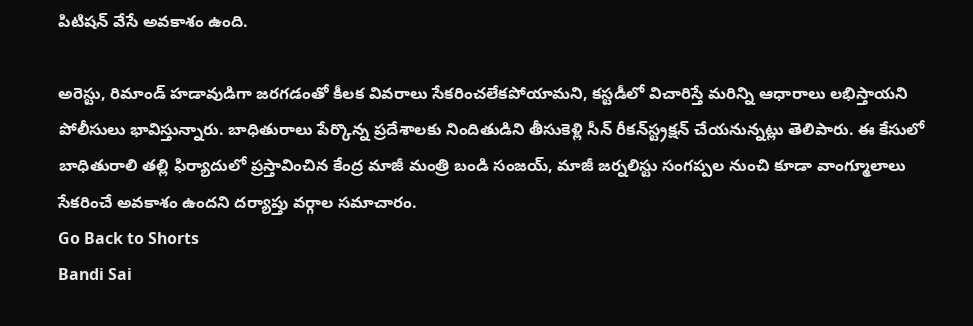పిటిషన్ వేసే అవకాశం ఉంది.

అరెస్టు, రిమాండ్ హడావుడిగా జరగడంతో కీలక వివరాలు సేకరించలేకపోయామని, కస్టడీలో విచారిస్తే మరిన్ని ఆధారాలు లభిస్తాయని పోలీసులు భావిస్తున్నారు. బాధితురాలు పేర్కొన్న ప్రదేశాలకు నిందితుడిని తీసుకెళ్లి సీన్ రీకన్‌స్ట్రక్షన్ చేయనున్నట్లు తెలిపారు. ఈ కేసులో బాధితురాలి తల్లి ఫిర్యాదులో ప్రస్తావించిన కేంద్ర మాజీ మంత్రి బండి సంజయ్, మాజీ జర్నలిస్టు సంగప్పల నుంచి కూడా వాంగ్మూలాలు సేకరించే అవకాశం ఉందని దర్యాప్తు వర్గాల సమాచారం.
Go Back to Shorts
Bandi Sai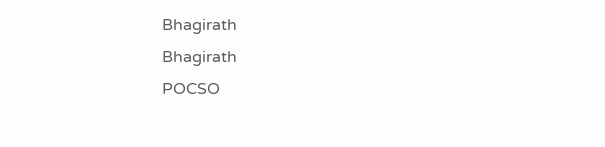Bhagirath
Bhagirath
POCSO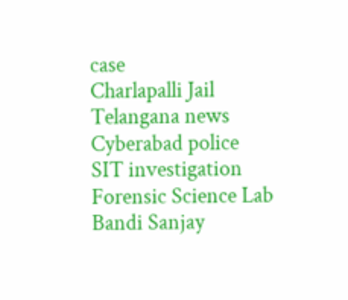case
Charlapalli Jail
Telangana news
Cyberabad police
SIT investigation
Forensic Science Lab
Bandi Sanjay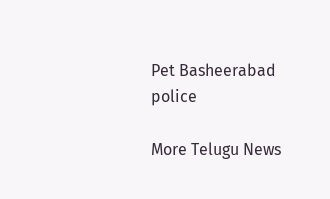Pet Basheerabad police

More Telugu News